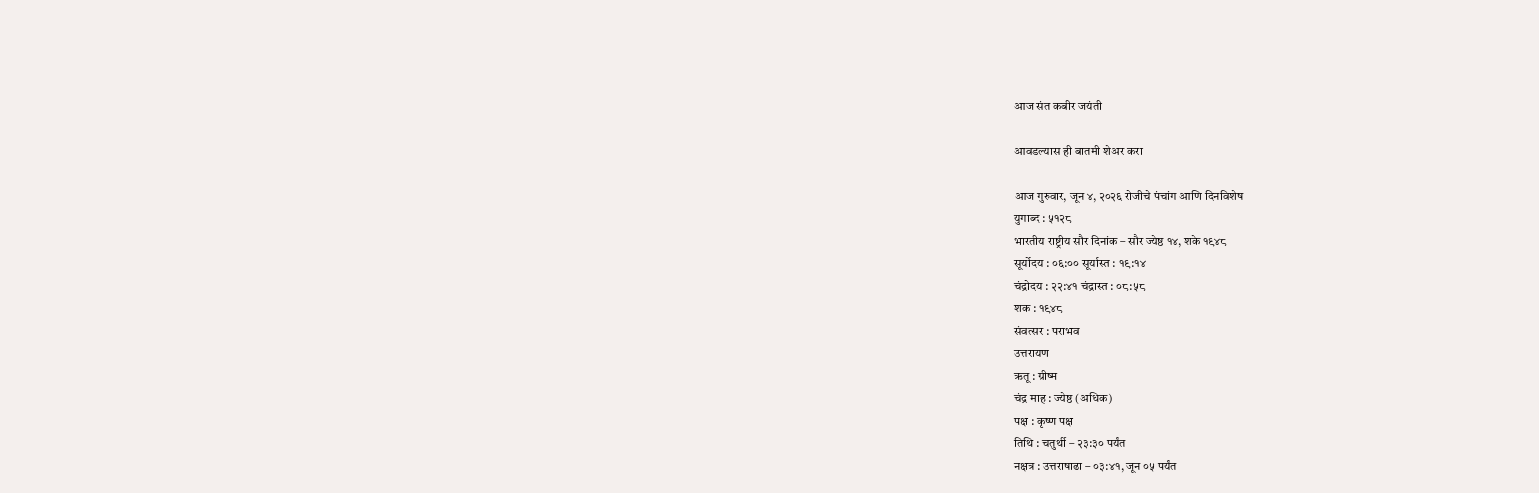आज संत कबीर जयंती

आवडल्यास ही बातमी शेअर करा

आज गुरुवार, जून ४, २०२६ रोजीचे पंचांग आणि दिनविशेष
युगाब्द : ५१२८
भारतीय राष्ट्रीय सौर दिनांक – सौर ज्येष्ठ १४, शके १९४८
सूर्योदय : ०६:०० सूर्यास्त : १९:१४
चंद्रोदय : २२:४१ चंद्रास्त : ०८:५८
शक : १९४८
संवत्सर : पराभव
उत्तरायण
ऋतू : ग्रीष्म
चंद्र माह : ज्येष्ठ (अधिक)
पक्ष : कृष्ण पक्ष
तिथि : चतुर्थी – २३:३० पर्यंत
नक्षत्र : उत्तराषाढा – ०३:४१, जून ०५ पर्यंत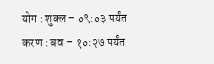योग : शुक्ल – ०९:०३ पर्यंत
करण : बव – १०:२७ पर्यंत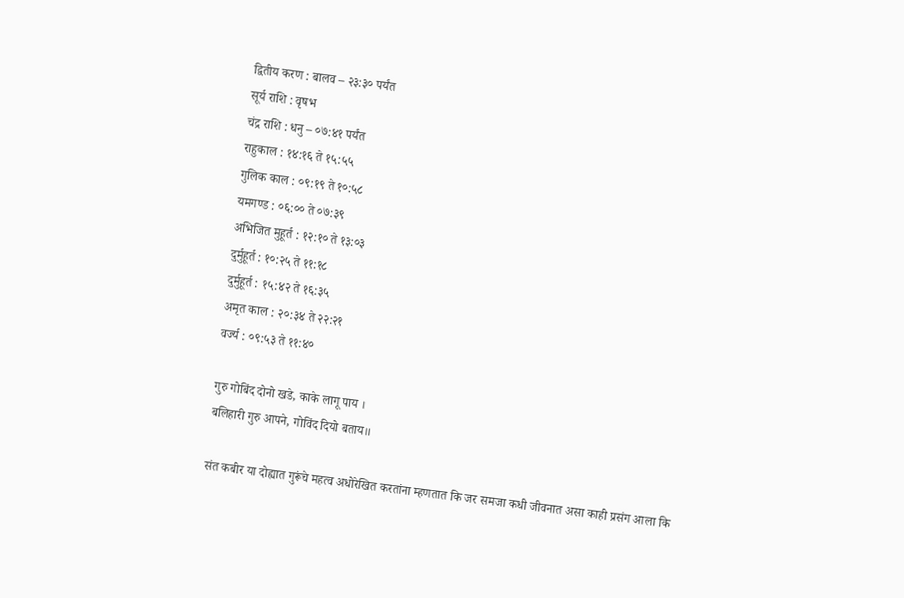द्वितीय करण : बालव – २३:३० पर्यंत
सूर्य राशि : वृषभ
चंद्र राशि : धनु – ०७:४१ पर्यंत
राहुकाल : १४:१६ ते १५:५५
गुलिक काल : ०९:१९ ते १०:५८
यमगण्ड : ०६:०० ते ०७:३९
अभिजित मुहूर्त : १२:१० ते १३:०३
दुर्मुहूर्त : १०:२५ ते ११:१८
दुर्मुहूर्त : १५:४२ ते १६:३५
अमृत काल : २०:३४ ते २२:२१
वर्ज्य : ०९:५३ ते ११:४०

गुरु गोबिंद दोनो खडे, काके लागू पाय ।
बलिहारी गुरु आपने, गोविंद दियो बताय॥

संत कबीर या दोह्यात गुरूंचे महत्व अधोरेखित करतांना म्हणतात कि जर समजा कधी जीवनात असा काही प्रसंग आला कि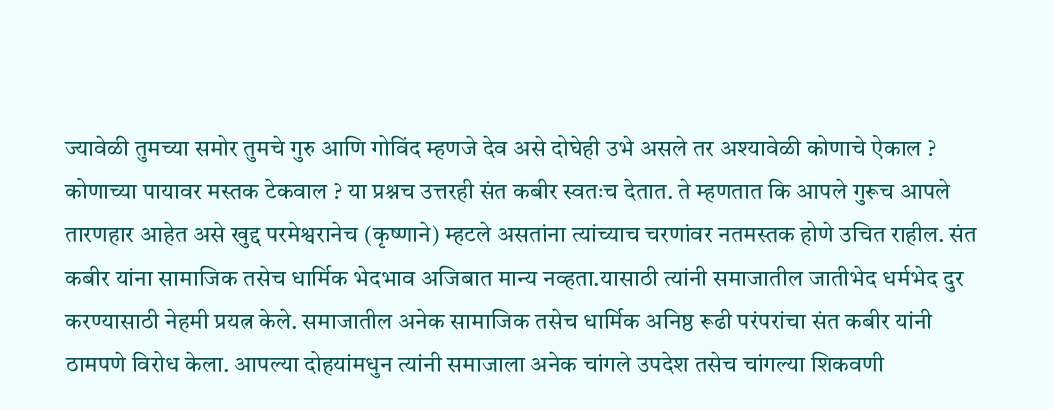ज्यावेळी तुमच्या समोर तुमचे गुरु आणि गोविंद म्हणजे देव असे दोघेही उभे असले तर अश्यावेळी कोणाचे ऐकाल ?
कोणाच्या पायावर मस्तक टेकवाल ? या प्रश्नच उत्तरही संत कबीर स्वतःच देतात. ते म्हणतात कि आपले गुरूच आपले तारणहार आहेत असे खुद्द परमेश्वरानेच (कृष्णाने) म्हटले असतांना त्यांच्याच चरणांवर नतमस्तक होणे उचित राहील. संत कबीर यांना सामाजिक तसेच धार्मिक भेदभाव अजिबात मान्य नव्हता.यासाठी त्यांनी समाजातील जातीभेद धर्मभेद दुर करण्यासाठी नेहमी प्रयत्न केले. समाजातील अनेक सामाजिक तसेच धार्मिक अनिष्ठ रूढी परंपरांचा संत कबीर यांनी ठामपणे विरोध केला. आपल्या दोहयांमधुन त्यांनी समाजाला अनेक चांगले उपदेश तसेच चांगल्या शिकवणी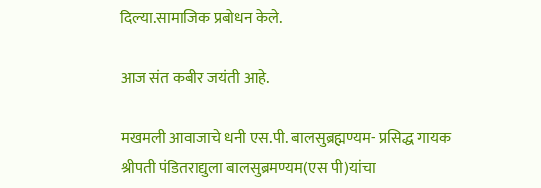दिल्या.सामाजिक प्रबोधन केले.

आज संत कबीर जयंती आहे.

मखमली आवाजाचे धनी एस.पी. बालसुब्रह्मण्यम- प्रसिद्ध गायक श्रीपती पंडितराद्युला बालसुब्रमण्यम(एस पी)यांचा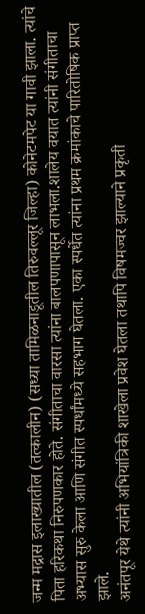जन्म मद्रास इलाख्यातील (तत्कालीन) (सध्या तामिळनाडूतील तिरुवल्लूर जिल्हा) कोनेटमपेट या गावी झाला. त्यांचे पिता हरिकथा निरुपणकार होते. संगीताचा वारसा त्यांना बालपणापासून लाभला.शालेय वयात त्यांनी संगीताचा अभ्यास सुरु केला आणि संगीत स्पर्धांमध्ये सहभाग घेतला. एका स्पर्धेत त्यांना प्रथम क्रमांकाचे पारितोषिक प्राप्त झाले.
अनंतपूर येथे त्यांनी अभियांत्रिकी शाखेला प्रवेश घेतला तथापि विषमज्वर झाल्याने प्रकृती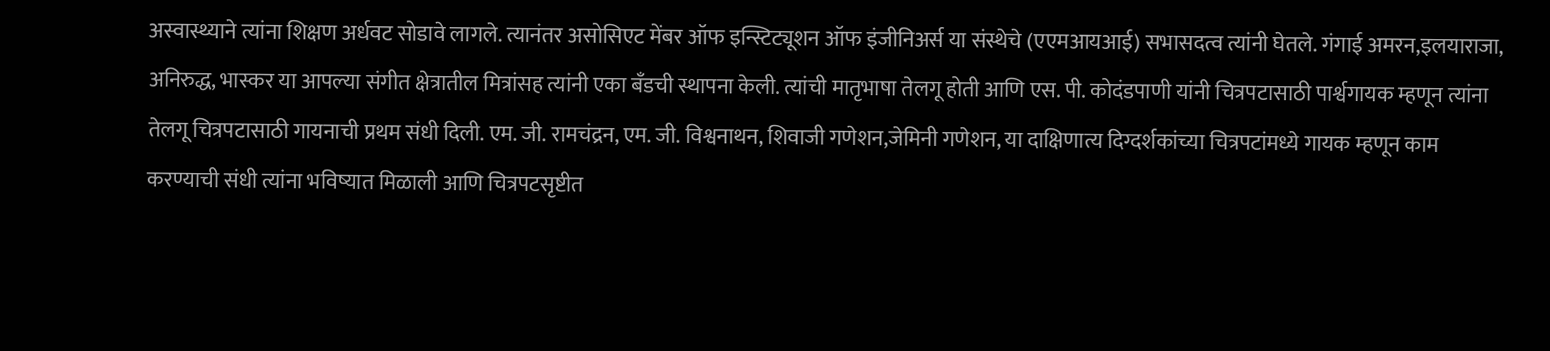अस्वास्थ्याने त्यांना शिक्षण अर्धवट सोडावे लागले. त्यानंतर असोसिएट मेंबर ऑफ इन्स्टिट्यूशन ऑफ इंजीनिअर्स या संस्थेचे (एएमआयआई) सभासदत्व त्यांनी घेतले. गंगाई अमरन,इलयाराजा, अनिरुद्ध, भास्कर या आपल्या संगीत क्षेत्रातील मित्रांसह त्यांनी एका बँडची स्थापना केली. त्यांची मातृभाषा तेलगू होती आणि एस. पी. कोदंडपाणी यांनी चित्रपटासाठी पार्श्वगायक म्हणून त्यांना तेलगू चित्रपटासाठी गायनाची प्रथम संधी दिली. एम. जी. रामचंद्रन, एम. जी. विश्वनाथन, शिवाजी गणेशन,जेमिनी गणेशन, या दाक्षिणात्य दिग्दर्शकांच्या चित्रपटांमध्ये गायक म्हणून काम करण्याची संधी त्यांना भविष्यात मिळाली आणि चित्रपटसृष्टीत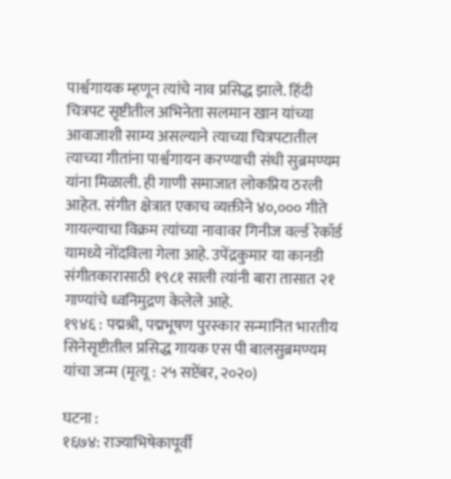पार्श्वगायक म्हणून त्यांचे नाव प्रसिद्ध झाले. हिंदी चित्रपट सृष्टीतील अभिनेता सलमान खान यांच्या आवाजाशी साम्य असल्याने त्याच्या चित्रपटातील त्याच्या गीतांना पार्श्वगायन करण्याची संधी सुब्रमण्यम यांना मिळाली. ही गाणी समाजात लोकप्रिय ठरली आहेत. संगीत क्षेत्रात एकाच व्यक्तीने ४०,००० गीते गायल्याचा विक्रम त्यांच्या नावावर गिनीज वर्ल्ड रेकॉर्ड यामध्ये नोंदविला गेला आहे. उपेंद्रकुमार या कानडी संगीतकारासाठी १९८१ साली त्यांनी बारा तासात २१ गाण्यांचे ध्वनिमुद्रण केलेले आहे.
१९४६ : पद्मश्री, पद्मभूषण पुरस्कार सन्मानित भारतीय सिनेसृष्टीतील प्रसिद्ध गायक एस पी बालसुब्रमण्यम यांचा जन्म (मृत्यू : २५ सप्टेंबर, २०२०)

घटना :
१६७४: राज्याभिषेकापूर्वी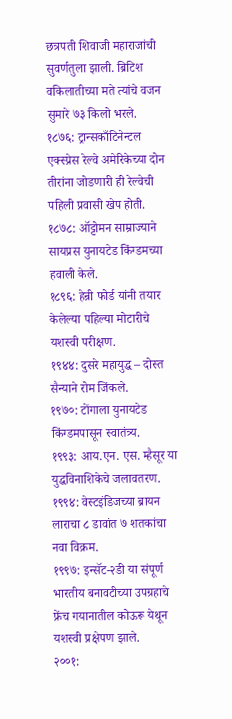छत्रपती शिवाजी महाराजांची सुवर्णतुला झाली. ब्रिटिश वकिलातीच्या मते त्यांचे वजन सुमारे ७३ किलो भरले.
१८७६: ट्रान्सकाँटिनेन्टल एक्स्प्रेस रेल्वे अमेरिकेच्या दोन तीरांना जोडणारी ही रेल्वेची पहिली प्रवासी खेप होती.
१८७८: ऑट्टोमन साम्राज्याने सायप्रस युनायटेड किंग्डमच्या हवाली केले.
१८९६: हेन्री फोर्ड यांनी तयार केलेल्या पहिल्या मोटारीचे यशस्वी परीक्षण.
१९४४: दुसरे महायुद्ध – दोस्त सैन्याने रोम जिंकले.
१९७०: टोंगाला युनायटेड किंग्डमपासून स्वातंत्र्य.
१९९३: आय.एन. एस. म्हैसूर या युद्धविनाशिकेचे जलावतरण.
१९९४: वेस्टइंडिजच्या ब्रायन लाराचा ८ डावांत ७ शतकांचा नवा विक्रम.
१९९७: इन्सॅट-२डी या संपूर्ण भारतीय बनावटीच्या उपग्रहाचे फ्रेंच गयानातील कोऊरू येथून यशस्वी प्रक्षेपण झाले.
२००१: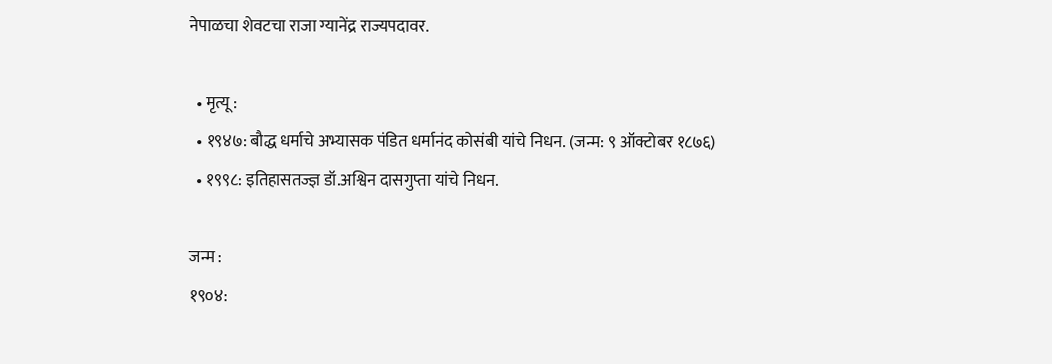नेपाळचा शेवटचा राजा ग्यानेंद्र राज्यपदावर.

  • मृत्यू :
  • १९४७: बौद्ध धर्माचे अभ्यासक पंडित धर्मानंद कोसंबी यांचे निधन. (जन्म: ९ ऑक्टोबर १८७६)
  • १९९८: इतिहासतज्ज्ञ डॉ.अश्विन दासगुप्ता यांचे निधन.

जन्म :
१९०४: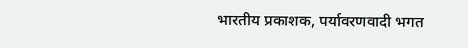भारतीय प्रकाशक, पर्यावरणवादी भगत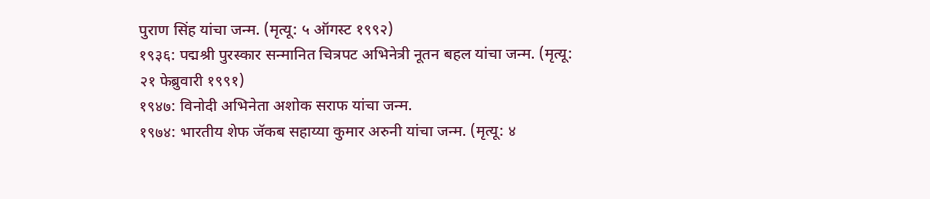पुराण सिंह यांचा जन्म. (मृत्यू: ५ ऑगस्ट १९९२)
१९३६: पद्मश्री पुरस्कार सन्मानित चित्रपट अभिनेत्री नूतन बहल यांचा जन्म. (मृत्यू: २१ फेब्रुवारी १९९१)
१९४७: विनोदी अभिनेता अशोक सराफ यांचा जन्म.
१९७४: भारतीय शेफ जॅकब सहाय्या कुमार अरुनी यांचा जन्म. (मृत्यू: ४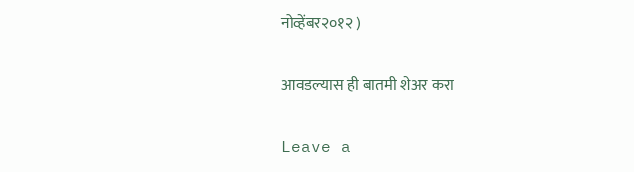नोव्हेंबर२०१२ )

आवडल्यास ही बातमी शेअर करा

Leave a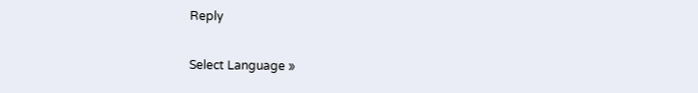Reply

Select Language »